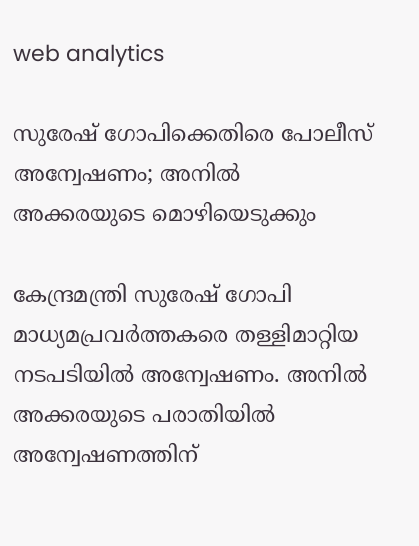web analytics

സുരേഷ് ഗോപിക്കെതിരെ പോലീസ് അന്വേഷണം; അനിൽ അക്കരയുടെ മൊഴിയെടുക്കും

കേന്ദ്രമന്ത്രി സുരേഷ് ഗോപി മാധ്യമപ്രവര്‍ത്തകരെ തള്ളിമാറ്റിയ നടപടിയില്‍ അന്വേഷണം. അനില്‍ അക്കരയുടെ പരാതിയില്‍ അന്വേഷണത്തിന്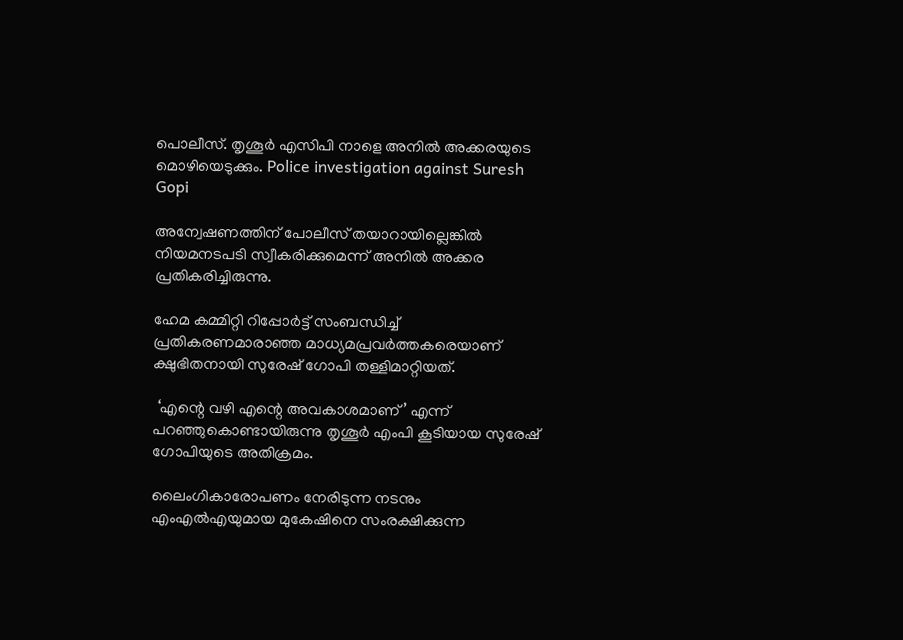പൊലീസ്. തൃശൂര്‍ എസിപി നാളെ അനില്‍ അക്കരയുടെ മൊഴിയെടുക്കും. Police investigation against Suresh Gopi

അന്വേഷണത്തിന് പോലീസ് തയാറായില്ലെങ്കില്‍ നിയമനടപടി സ്വീകരിക്കുമെന്ന് അനില്‍ അക്കര പ്രതികരിച്ചിരുന്നു.

ഹേമ കമ്മിറ്റി റിപ്പോര്‍ട്ട് സംബന്ധിച്ച് പ്രതികരണമാരാഞ്ഞ മാധ്യമപ്രവര്‍ത്തകരെയാണ് ക്ഷുഭിതനായി സുരേഷ് ഗോപി തള്ളിമാറ്റിയത്.

 ‘എന്റെ വഴി എന്റെ അവകാശമാണ്’ എന്ന് പറഞ്ഞുകൊണ്ടായിരുന്നു തൃശൂര്‍ എംപി കൂടിയായ സുരേഷ് ഗോപിയുടെ അതിക്രമം.

ലൈംഗികാരോപണം നേരിടുന്ന നടനും എംഎല്‍എയുമായ മുകേഷിനെ സംരക്ഷിക്കുന്ന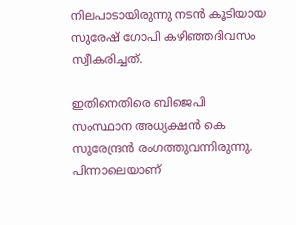നിലപാടായിരുന്നു നടന്‍ കൂടിയായ സുരേഷ് ഗോപി കഴിഞ്ഞദിവസം സ്വീകരിച്ചത്.

ഇതിനെതിരെ ബിജെപി സംസ്ഥാന അധ്യക്ഷന്‍ കെ സുരേന്ദ്രന്‍ രംഗത്തുവന്നിരുന്നു. പിന്നാലെയാണ്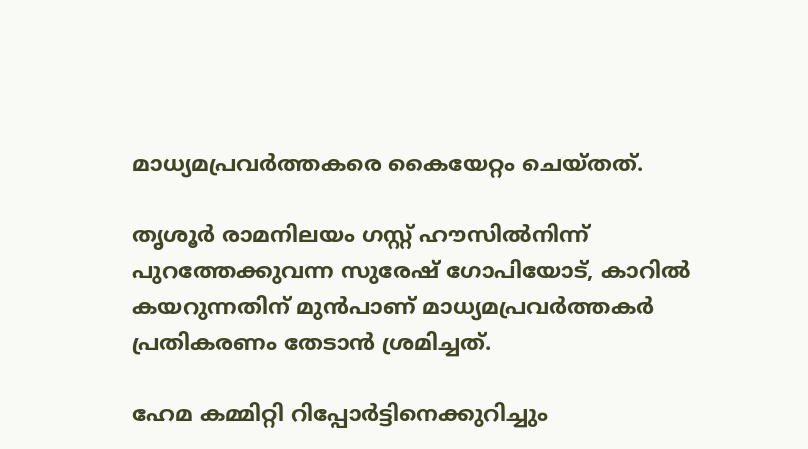മാധ്യമപ്രവര്‍ത്തകരെ കൈയേറ്റം ചെയ്തത്.

തൃശൂര്‍ രാമനിലയം ഗസ്റ്റ് ഹൗസില്‍നിന്ന് പുറത്തേക്കുവന്ന സുരേഷ് ഗോപിയോട്, കാറില്‍ കയറുന്നതിന് മുന്‍പാണ് മാധ്യമപ്രവര്‍ത്തകര്‍ പ്രതികരണം തേടാന്‍ ശ്രമിച്ചത്.

ഹേമ കമ്മിറ്റി റിപ്പോര്‍ട്ടിനെക്കുറിച്ചും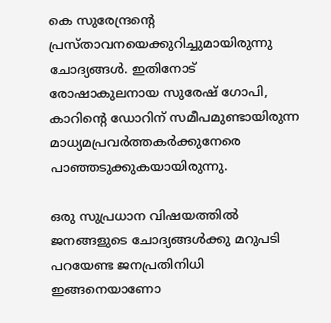കെ സുരേന്ദ്രന്റെ പ്രസ്താവനയെക്കുറിച്ചുമായിരുന്നു ചോദ്യങ്ങള്‍. ഇതിനോട് രോഷാകുലനായ സുരേഷ് ഗോപി, കാറിന്റെ ഡോറിന് സമീപമുണ്ടായിരുന്ന മാധ്യമപ്രവര്‍ത്തകര്‍ക്കുനേരെ പാഞ്ഞടുക്കുകയായിരുന്നു.

ഒരു സുപ്രധാന വിഷയത്തില്‍ ജനങ്ങളുടെ ചോദ്യങ്ങള്‍ക്കു മറുപടി പറയേണ്ട ജനപ്രതിനിധി ഇങ്ങനെയാണോ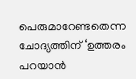പെരുമാറേണ്ടതെന്ന ചോദ്യത്തിന് ‘ഉത്തരം പറയാന്‍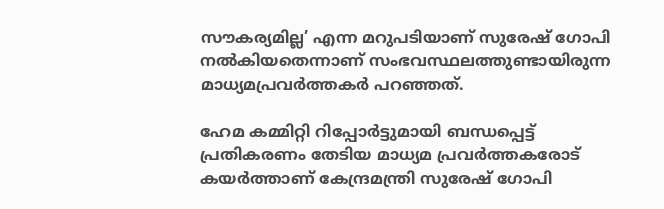സൗകര്യമില്ല’ എന്ന മറുപടിയാണ് സുരേഷ് ഗോപി നല്‍കിയതെന്നാണ് സംഭവസ്ഥലത്തുണ്ടായിരുന്ന മാധ്യമപ്രവര്‍ത്തകര്‍ പറഞ്ഞത്.

ഹേമ കമ്മിറ്റി റിപ്പോര്‍ട്ടുമായി ബന്ധപ്പെട്ട് പ്രതികരണം തേടിയ മാധ്യമ പ്രവര്‍ത്തകരോട് കയര്‍ത്താണ് കേന്ദ്രമന്ത്രി സുരേഷ് ഗോപി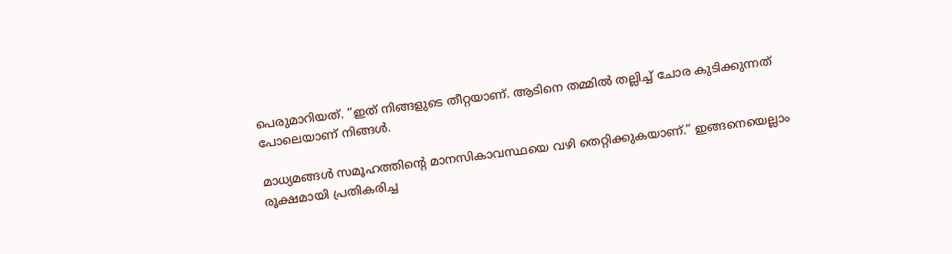പെരുമാറിയത്. “ഇത് നിങ്ങളുടെ തീറ്റയാണ്. ആടിനെ തമ്മിൽ തല്ലിച്ച് ചോര കുടിക്കുന്നത് പോലെയാണ് നിങ്ങൾ.

മാധ്യമങ്ങൾ സമൂഹത്തിന്റെ മാനസികാവസ്ഥയെ വഴി തെറ്റിക്കുകയാണ്.” ഇങ്ങനെയെല്ലാം രൂക്ഷമായി പ്രതികരിച്ച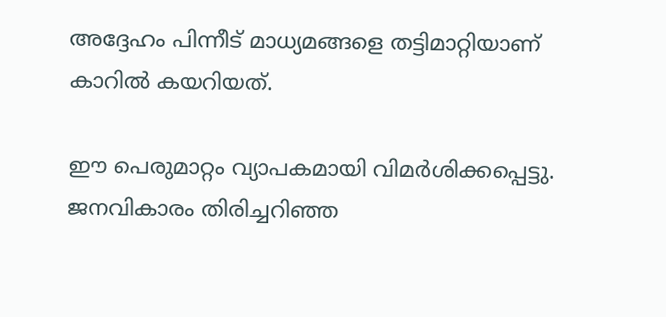അദ്ദേഹം പിന്നീട് മാധ്യമങ്ങളെ തട്ടിമാറ്റിയാണ് കാറില്‍ കയറിയത്.

ഈ പെരുമാറ്റം വ്യാപകമായി വിമര്‍ശിക്കപ്പെട്ടു. ജനവികാരം തിരിച്ചറിഞ്ഞ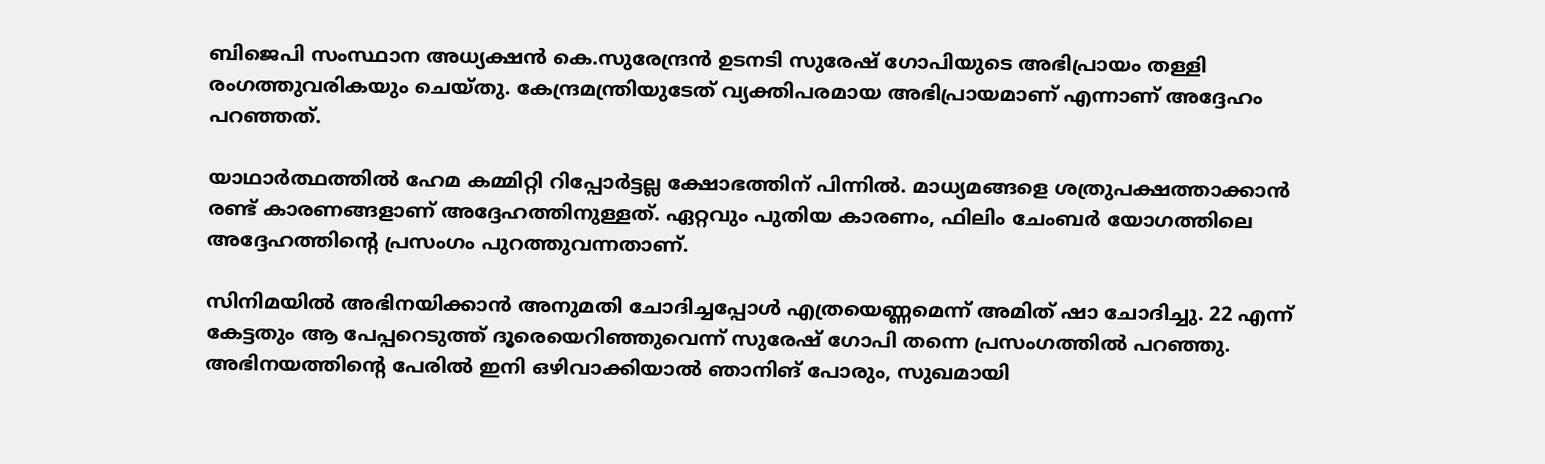ബിജെപി സംസ്ഥാന അധ്യക്ഷന്‍ കെ.സുരേന്ദ്രന്‍ ഉടനടി സുരേഷ് ഗോപിയുടെ അഭിപ്രായം തള്ളി രംഗത്തുവരികയും ചെയ്തു. കേന്ദ്രമന്ത്രിയുടേത് വ്യക്തിപരമായ അഭിപ്രായമാണ് എന്നാണ് അദ്ദേഹം പറഞ്ഞത്.

യാഥാർത്ഥത്തിൽ ഹേമ കമ്മിറ്റി റിപ്പോര്‍ട്ടല്ല ക്ഷോഭത്തിന് പിന്നില്‍. മാധ്യമങ്ങളെ ശത്രുപക്ഷത്താക്കാൻ രണ്ട് കാരണങ്ങളാണ് അദ്ദേഹത്തിനുള്ളത്. ഏറ്റവും പുതിയ കാരണം, ഫിലിം ചേംബർ യോഗത്തിലെ അദ്ദേഹത്തിൻ്റെ പ്രസംഗം പുറത്തുവന്നതാണ്.

സിനിമയിൽ അഭിനയിക്കാൻ അനുമതി ചോദിച്ചപ്പോൾ എത്രയെണ്ണമെന്ന് അമിത് ഷാ ചോദിച്ചു. 22 എന്ന് കേട്ടതും ആ പേപ്പറെടുത്ത് ദൂരെയെറിഞ്ഞുവെന്ന് സുരേഷ് ഗോപി തന്നെ പ്രസംഗത്തിൽ പറഞ്ഞു. അഭിനയത്തിൻ്റെ പേരിൽ ഇനി ഒഴിവാക്കിയാൽ ഞാനിങ് പോരും, സുഖമായി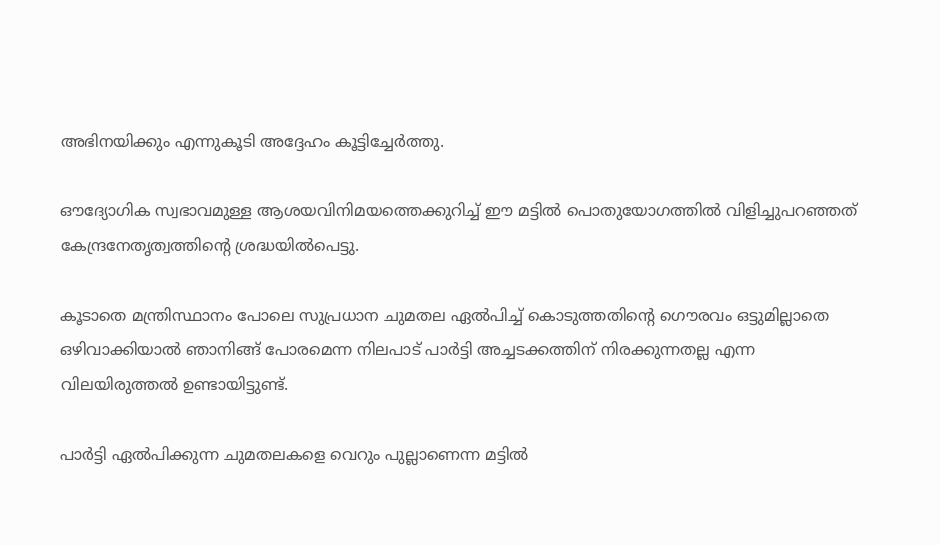അഭിനയിക്കും എന്നുകൂടി അദ്ദേഹം കൂട്ടിച്ചേർത്തു.

ഔദ്യോഗിക സ്വഭാവമുള്ള ആശയവിനിമയത്തെക്കുറിച്ച് ഈ മട്ടിൽ പൊതുയോഗത്തിൽ വിളിച്ചുപറഞ്ഞത് കേന്ദ്രനേതൃത്വത്തിൻ്റെ ശ്രദ്ധയിൽപെട്ടു.

കൂടാതെ മന്ത്രിസ്ഥാനം പോലെ സുപ്രധാന ചുമതല ഏൽപിച്ച് കൊടുത്തതിൻ്റെ ഗൌരവം ഒട്ടുമില്ലാതെ ഒഴിവാക്കിയാൽ ഞാനിങ്ങ് പോരമെന്ന നിലപാട് പാർട്ടി അച്ചടക്കത്തിന് നിരക്കുന്നതല്ല എന്ന വിലയിരുത്തൽ ഉണ്ടായിട്ടുണ്ട്.

പാർട്ടി ഏൽപിക്കുന്ന ചുമതലകളെ വെറും പുല്ലാണെന്ന മട്ടിൽ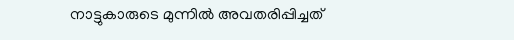നാട്ടുകാരുടെ മുന്നിൽ അവതരിപ്പിച്ചത്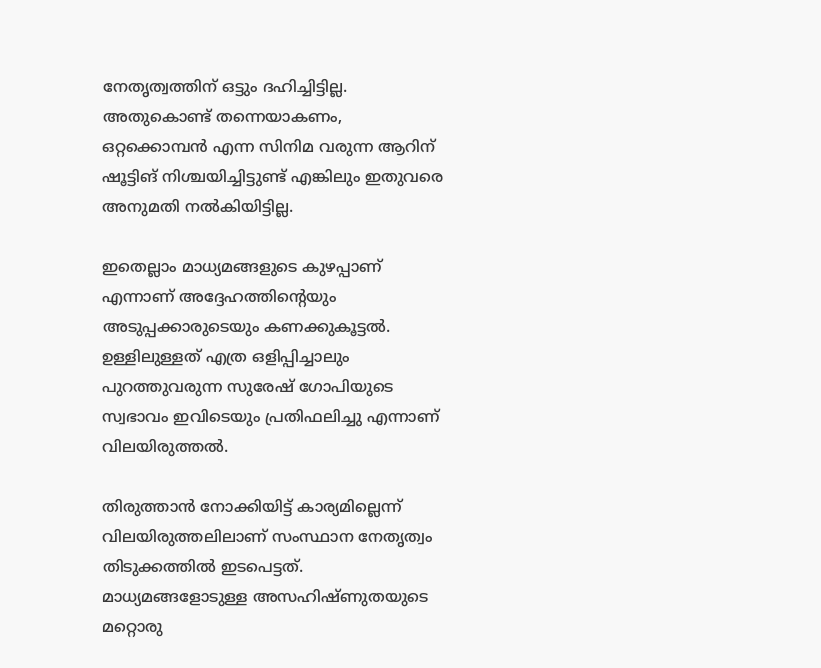നേതൃത്വത്തിന് ഒട്ടും ദഹിച്ചിട്ടില്ല. അതുകൊണ്ട് തന്നെയാകണം, ഒറ്റക്കൊമ്പൻ എന്ന സിനിമ വരുന്ന ആറിന് ഷൂട്ടിങ് നിശ്ചയിച്ചിട്ടുണ്ട് എങ്കിലും ഇതുവരെ അനുമതി നൽകിയിട്ടില്ല.

ഇതെല്ലാം മാധ്യമങ്ങളുടെ കുഴപ്പാണ് എന്നാണ് അദ്ദേഹത്തിൻ്റെയും അടുപ്പക്കാരുടെയും കണക്കുകൂട്ടൽ. ഉള്ളിലുള്ളത് എത്ര ഒളിപ്പിച്ചാലും പുറത്തുവരുന്ന സുരേഷ് ഗോപിയുടെ സ്വഭാവം ഇവിടെയും പ്രതിഫലിച്ചു എന്നാണ് വിലയിരുത്തൽ.

തിരുത്താൻ നോക്കിയിട്ട് കാര്യമില്ലെന്ന് വിലയിരുത്തലിലാണ് സംസ്ഥാന നേതൃത്വം തിടുക്കത്തിൽ ഇടപെട്ടത്. മാധ്യമങ്ങളോടുള്ള അസഹിഷ്ണുതയുടെ മറ്റൊരു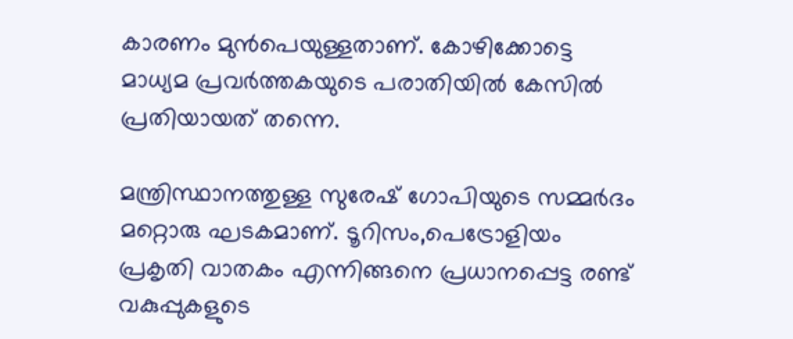കാരണം മുൻപെയുള്ളതാണ്. കോഴിക്കോട്ടെ മാധ്യമ പ്രവർത്തകയുടെ പരാതിയിൽ കേസിൽ പ്രതിയായത് തന്നെ.

മന്ത്രിസ്ഥാനത്തുള്ള സുരേഷ് ഗോപിയുടെ സമ്മർദം മറ്റൊരു ഘടകമാണ്. ടൂറിസം,പെട്രോളിയം പ്രകൃതി വാതകം എന്നിങ്ങനെ പ്രധാനപ്പെട്ട രണ്ട് വകുപ്പുകളുടെ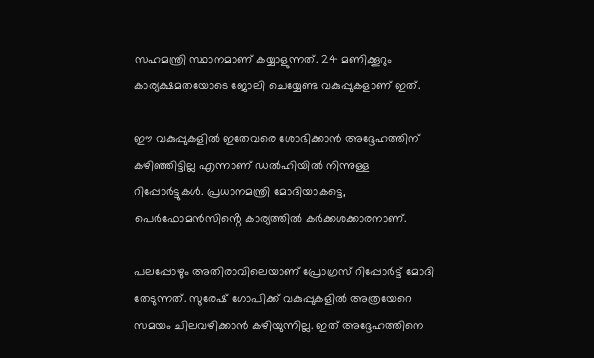സഹമന്ത്രി സ്ഥാനമാണ് കയ്യാളുന്നത്. 24 മണിക്കൂറും കാര്യക്ഷമതയോടെ ജോലി ചെയ്യേണ്ട വകുപ്പുകളാണ് ഇത്.

ഈ വകുപ്പുകളില്‍ ഇതേവരെ ശോഭിക്കാന്‍ അദ്ദേഹത്തിന് കഴിഞ്ഞിട്ടില്ല എന്നാണ് ഡല്‍ഹിയില്‍ നിന്നുള്ള റിപ്പോർട്ടുകൾ. പ്രധാനമന്ത്രി മോദിയാകട്ടെ, പെർഫോമൻസിൻ്റെ കാര്യത്തിൽ കര്‍ക്കശക്കാരനാണ്.

പലപ്പോഴും അതിരാവിലെയാണ് പ്രോഗ്രസ് റിപ്പോര്‍ട്ട് മോദി തേടുന്നത്. സുരേഷ് ഗോപിക്ക് വകുപ്പുകളില്‍ അത്രയേറെ സമയം ചിലവഴിക്കാന്‍ കഴിയുന്നില്ല. ഇത് അദ്ദേഹത്തിനെ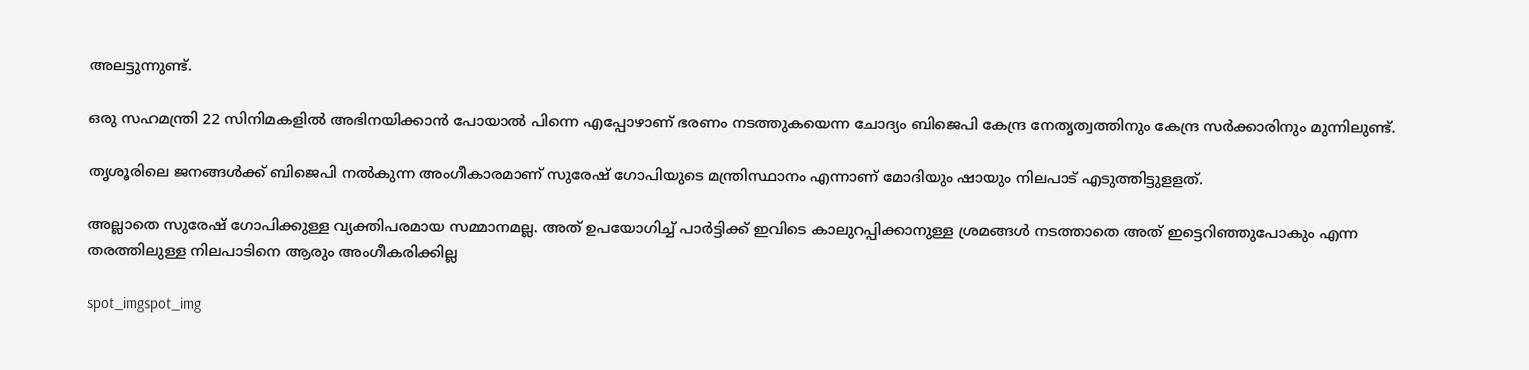അലട്ടുന്നുണ്ട്.

ഒരു സഹമന്ത്രി 22 സിനിമകളില്‍ അഭിനയിക്കാന്‍ പോയാൽ പിന്നെ എപ്പോഴാണ് ഭരണം നടത്തുകയെന്ന ചോദ്യം ബിജെപി കേന്ദ്ര നേതൃത്വത്തിനും കേന്ദ്ര സര്‍ക്കാരിനും മുന്നിലുണ്ട്.

തൃശൂരിലെ ജനങ്ങള്‍ക്ക് ബിജെപി നല്‍കുന്ന അംഗീകാരമാണ് സുരേഷ് ഗോപിയുടെ മന്ത്രിസ്ഥാനം എന്നാണ് മോദിയും ഷായും നിലപാട് എടുത്തിട്ടുളളത്.

അല്ലാതെ സുരേഷ് ഗോപിക്കുള്ള വ്യക്തിപരമായ സമ്മാനമല്ല. അത് ഉപയോഗിച്ച് പാർട്ടിക്ക് ഇവിടെ കാലുറപ്പിക്കാനുള്ള ശ്രമങ്ങൾ നടത്താതെ അത് ഇട്ടെറിഞ്ഞുപോകും എന്ന തരത്തിലുള്ള നിലപാടിനെ ആരും അംഗീകരിക്കില്ല

spot_imgspot_img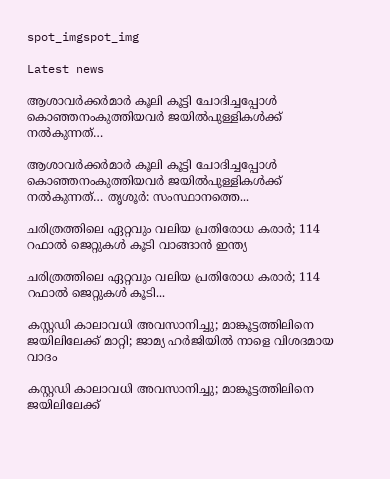spot_imgspot_img

Latest news

ആശാവർക്കർമാർ കൂലി കൂട്ടി ചോദിച്ചപ്പോൾ കൊഞ്ഞനംകുത്തിയവർ ജയിൽപുള്ളികൾക്ക് നൽകുന്നത്…

ആശാവർക്കർമാർ കൂലി കൂട്ടി ചോദിച്ചപ്പോൾ കൊഞ്ഞനംകുത്തിയവർ ജയിൽപുള്ളികൾക്ക് നൽകുന്നത്… തൃശൂർ: സംസ്ഥാനത്തെ...

ചരിത്രത്തിലെ ഏറ്റവും വലിയ പ്രതിരോധ കരാർ; 114 റഫാൽ ജെറ്റുകൾ കൂടി വാങ്ങാൻ ഇന്ത്യ

ചരിത്രത്തിലെ ഏറ്റവും വലിയ പ്രതിരോധ കരാർ; 114 റഫാൽ ജെറ്റുകൾ കൂടി...

കസ്റ്റഡി കാലാവധി അവസാനിച്ചു; മാങ്കൂട്ടത്തിലിനെ ജയിലിലേക്ക് മാറ്റി; ജാമ്യ ഹര്‍ജിയില്‍ നാളെ വിശദമായ വാദം

കസ്റ്റഡി കാലാവധി അവസാനിച്ചു; മാങ്കൂട്ടത്തിലിനെ ജയിലിലേക്ക്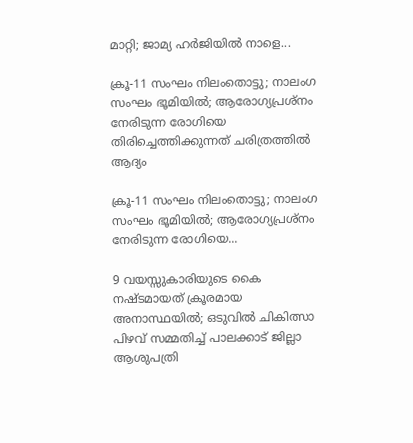മാറ്റി; ജാമ്യ ഹര്‍ജിയില്‍ നാളെ...

ക്രൂ-11 സംഘം നിലംതൊട്ടു; നാലംഗ സംഘം ഭൂമിയിൽ; ആരോഗ്യപ്രശ്‌നം നേരിടുന്ന രോഗിയെ തിരിച്ചെത്തിക്കുന്നത് ചരിത്രത്തിൽ ആദ്യം

ക്രൂ-11 സംഘം നിലംതൊട്ടു; നാലംഗ സംഘം ഭൂമിയിൽ; ആരോഗ്യപ്രശ്‌നം നേരിടുന്ന രോഗിയെ...

9 വയസ്സുകാരിയുടെ കൈ നഷ്ടമായത് ക്രൂരമായ അനാസ്ഥയിൽ; ഒടുവിൽ ചികിത്സാ പിഴവ് സമ്മതിച്ച് പാലക്കാട് ജില്ലാ ആശുപത്രി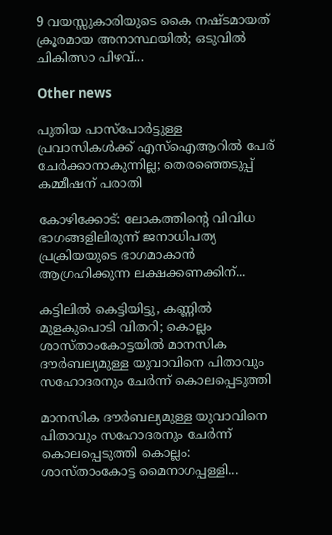9 വയസ്സുകാരിയുടെ കൈ നഷ്ടമായത് ക്രൂരമായ അനാസ്ഥയിൽ; ഒടുവിൽ ചികിത്സാ പിഴവ്...

Other news

പുതിയ പാസ്പോര്‍ട്ടുള്ള പ്രവാസികള്‍ക്ക് എസ്ഐആറില്‍ പേര് ചേര്‍ക്കാനാകുന്നില്ല; തെരഞ്ഞെടുപ്പ് കമ്മീഷന് പരാതി

കോഴിക്കോട്: ലോകത്തിന്റെ വിവിധ ഭാഗങ്ങളിലിരുന്ന് ജനാധിപത്യ പ്രക്രിയയുടെ ഭാഗമാകാൻ ആഗ്രഹിക്കുന്ന ലക്ഷക്കണക്കിന്...

കട്ടിലിൽ കെട്ടിയിട്ടു, കണ്ണിൽ മുളകുപൊടി വിതറി; കൊല്ലം ശാസ്‌താംകോട്ടയിൽ മാനസിക ദൗർബല്യമുള്ള യുവാവിനെ പിതാവും സഹോദരനും ചേർന്ന് കൊലപ്പെടുത്തി

മാനസിക ദൗർബല്യമുള്ള യുവാവിനെ പിതാവും സഹോദരനും ചേർന്ന് കൊലപ്പെടുത്തി കൊല്ലം: ശാസ്താംകോട്ട മൈനാഗപ്പള്ളി...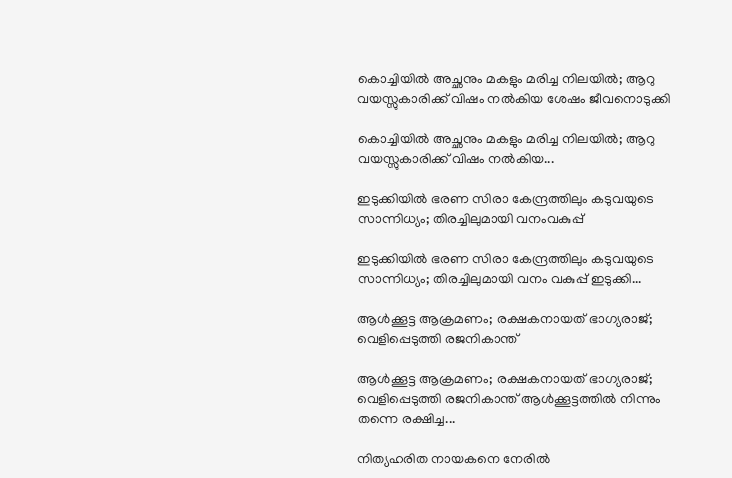കൊച്ചിയിൽ അച്ഛനും മകളും മരിച്ച നിലയിൽ; ആറു വയസ്സുകാരിക്ക് വിഷം നൽകിയ ശേഷം ജീവനൊടുക്കി

കൊച്ചിയിൽ അച്ഛനും മകളും മരിച്ച നിലയിൽ; ആറു വയസ്സുകാരിക്ക് വിഷം നൽകിയ...

ഇടുക്കിയിൽ ഭരണ സിരാ കേന്ദ്രത്തിലും കടുവയുടെ സാന്നിധ്യം; തിരച്ചിലുമായി വനംവകുപ്പ്

ഇടുക്കിയിൽ ഭരണ സിരാ കേന്ദ്രത്തിലും കടുവയുടെ സാന്നിധ്യം; തിരച്ചിലുമായി വനം വകുപ്പ് ഇടുക്കി...

ആൾക്കൂട്ട ആക്രമണം; രക്ഷകനായത് ഭാഗ്യരാജ്; വെളിപ്പെടുത്തി രജനികാന്ത്

ആൾക്കൂട്ട ആക്രമണം; രക്ഷകനായത് ഭാഗ്യരാജ്; വെളിപ്പെടുത്തി രജനികാന്ത് ആൾക്കൂട്ടത്തിൽ നിന്നും തന്നെ രക്ഷിച്ച...

നിത്യഹരിത നായകനെ നേരിൽ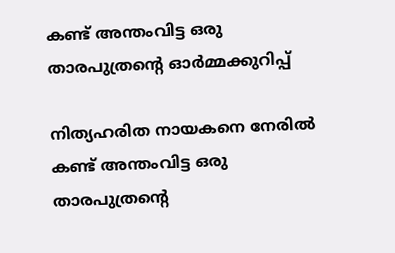കണ്ട് അന്തംവിട്ട ഒരു താരപുത്രന്റെ ഓർമ്മക്കുറിപ്പ്

നിത്യഹരിത നായകനെ നേരിൽ കണ്ട് അന്തംവിട്ട ഒരു താരപുത്രന്റെ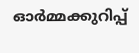ഓർമ്മക്കുറിപ്പ്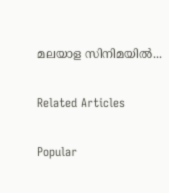മലയാള സിനിമയിൽ...

Related Articles

Popular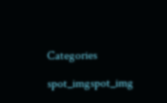Categories

spot_imgspot_img